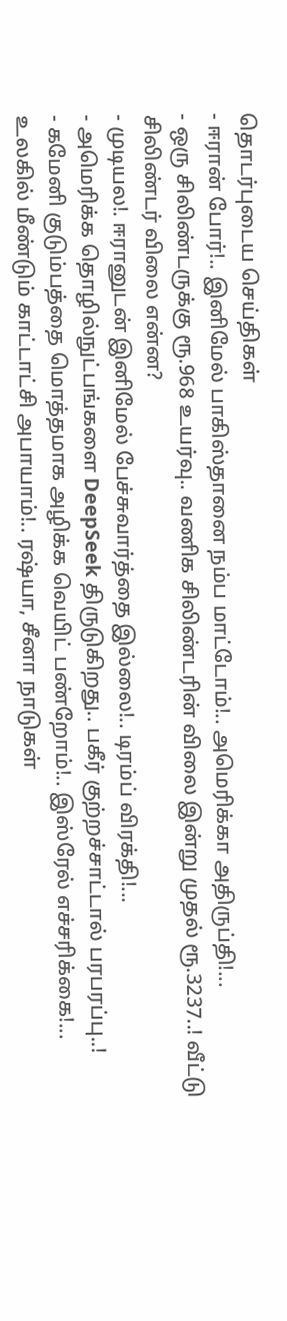தொடர்புடைய செய்திகள்
- ஈரான் போர்!.. இனிமேல் பாகிஸ்தானை நம்ப மாட்டோம்!.. அமெரிக்கா அதிருப்தி!...
- ஒரு சிலிண்டருக்கு ரூ.968 உயர்வு.. வணிக சிலிண்டரின் விலை இன்று முதல் ரூ.3237..! வீட்டு சிலிண்டர் விலை என்ன?
- முடியல!. ஈரானுடன் இனிமேல் பேச்சுவார்த்தை இல்லை!.. டிரம்ப் விரக்தி!...
- அமெரிக்க தொழில்நுட்பங்களை DeepSeek திருடுகிறது.. பகீர் குற்றச்சாட்டால் பரபரப்பு..!
- கமேனி குடும்பத்தை மொத்தமாக அழிக்க வெயிட் பண்றோம்!.. இஸ்ரேல் எச்சரிக்கை!...
உலகில் மீண்டும் காட்டாட்சி அபாயாம்!.. ரஷ்யா, சீனா நாடுகள்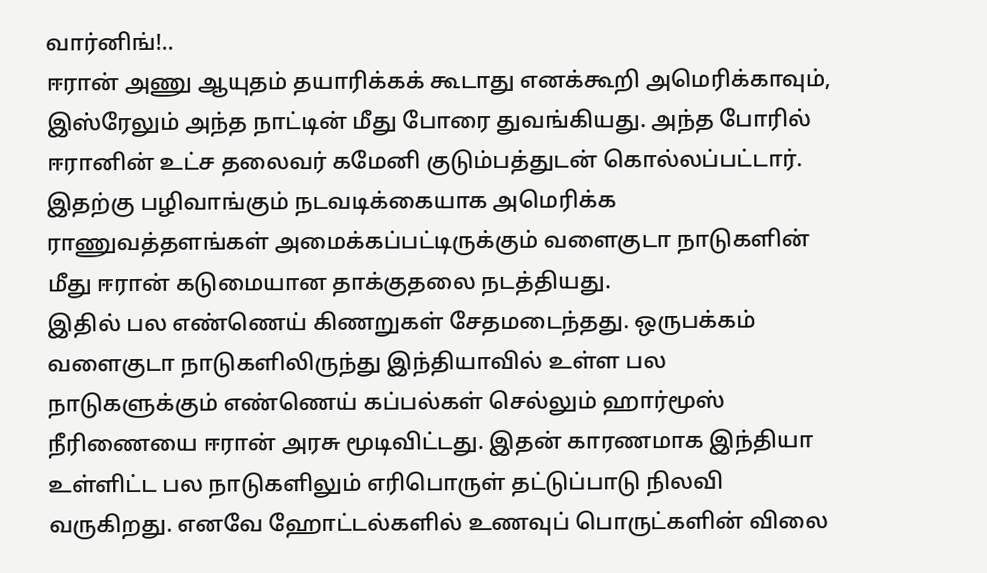வார்னிங்!..
ஈரான் அணு ஆயுதம் தயாரிக்கக் கூடாது எனக்கூறி அமெரிக்காவும், இஸ்ரேலும் அந்த நாட்டின் மீது போரை துவங்கியது. அந்த போரில் ஈரானின் உட்ச தலைவர் கமேனி குடும்பத்துடன் கொல்லப்பட்டார். இதற்கு பழிவாங்கும் நடவடிக்கையாக அமெரிக்க ராணுவத்தளங்கள் அமைக்கப்பட்டிருக்கும் வளைகுடா நாடுகளின் மீது ஈரான் கடுமையான தாக்குதலை நடத்தியது.
இதில் பல எண்ணெய் கிணறுகள் சேதமடைந்தது. ஒருபக்கம் வளைகுடா நாடுகளிலிருந்து இந்தியாவில் உள்ள பல நாடுகளுக்கும் எண்ணெய் கப்பல்கள் செல்லும் ஹார்மூஸ் நீரிணையை ஈரான் அரசு மூடிவிட்டது. இதன் காரணமாக இந்தியா உள்ளிட்ட பல நாடுகளிலும் எரிபொருள் தட்டுப்பாடு நிலவி வருகிறது. எனவே ஹோட்டல்களில் உணவுப் பொருட்களின் விலை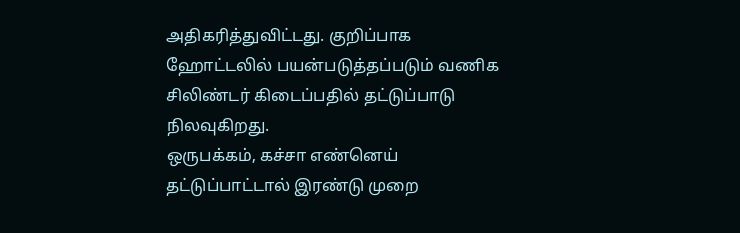அதிகரித்துவிட்டது. குறிப்பாக ஹோட்டலில் பயன்படுத்தப்படும் வணிக சிலிண்டர் கிடைப்பதில் தட்டுப்பாடு நிலவுகிறது.
ஒருபக்கம், கச்சா எண்னெய் தட்டுப்பாட்டால் இரண்டு முறை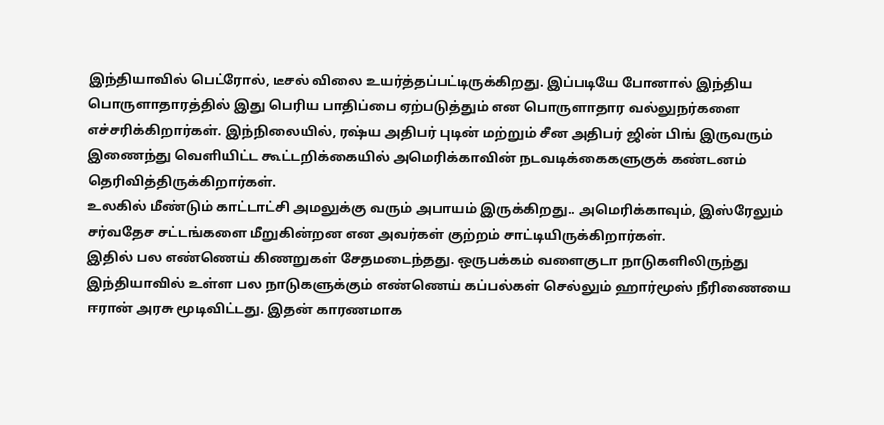இந்தியாவில் பெட்ரோல், டீசல் விலை உயர்த்தப்பட்டிருக்கிறது. இப்படியே போனால் இந்திய பொருளாதாரத்தில் இது பெரிய பாதிப்பை ஏற்படுத்தும் என பொருளாதார வல்லுநர்களை எச்சரிக்கிறார்கள். இந்நிலையில், ரஷ்ய அதிபர் புடின் மற்றும் சீன அதிபர் ஜின் பிங் இருவரும் இணைந்து வெளியிட்ட கூட்டறிக்கையில் அமெரிக்காவின் நடவடிக்கைகளுகுக் கண்டனம் தெரிவித்திருக்கிறார்கள்.
உலகில் மீண்டும் காட்டாட்சி அமலுக்கு வரும் அபாயம் இருக்கிறது.. அமெரிக்காவும், இஸ்ரேலும் சர்வதேச சட்டங்களை மீறுகின்றன என அவர்கள் குற்றம் சாட்டியிருக்கிறார்கள்.
இதில் பல எண்ணெய் கிணறுகள் சேதமடைந்தது. ஒருபக்கம் வளைகுடா நாடுகளிலிருந்து இந்தியாவில் உள்ள பல நாடுகளுக்கும் எண்ணெய் கப்பல்கள் செல்லும் ஹார்மூஸ் நீரிணையை ஈரான் அரசு மூடிவிட்டது. இதன் காரணமாக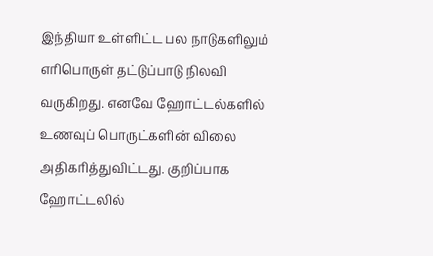இந்தியா உள்ளிட்ட பல நாடுகளிலும் எரிபொருள் தட்டுப்பாடு நிலவி வருகிறது. எனவே ஹோட்டல்களில் உணவுப் பொருட்களின் விலை அதிகரித்துவிட்டது. குறிப்பாக ஹோட்டலில்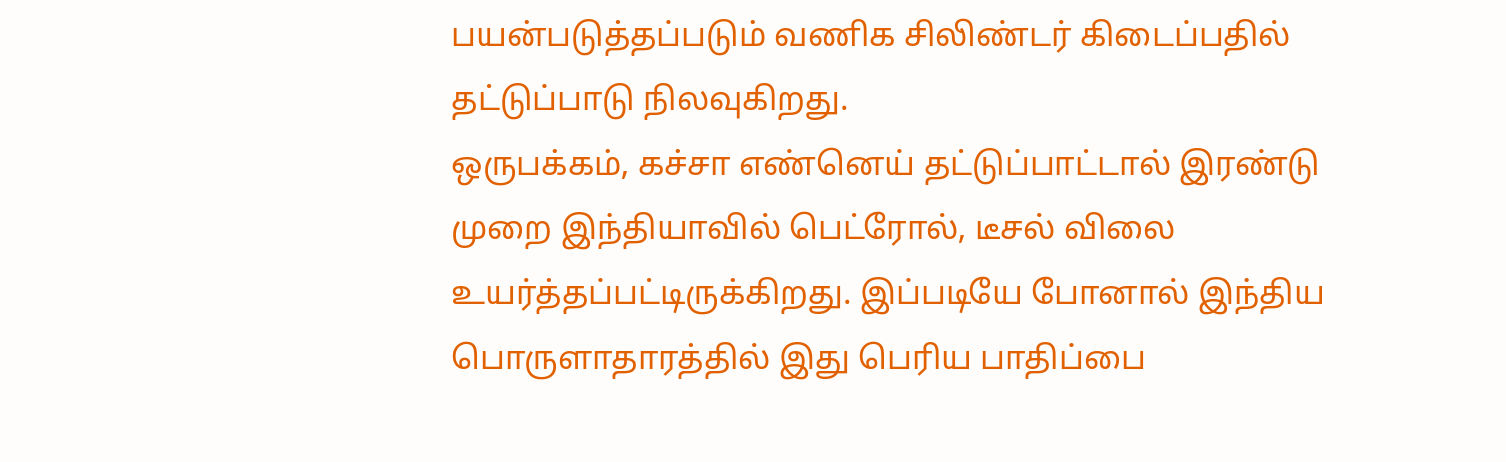பயன்படுத்தப்படும் வணிக சிலிண்டர் கிடைப்பதில் தட்டுப்பாடு நிலவுகிறது.
ஒருபக்கம், கச்சா எண்னெய் தட்டுப்பாட்டால் இரண்டு முறை இந்தியாவில் பெட்ரோல், டீசல் விலை உயர்த்தப்பட்டிருக்கிறது. இப்படியே போனால் இந்திய பொருளாதாரத்தில் இது பெரிய பாதிப்பை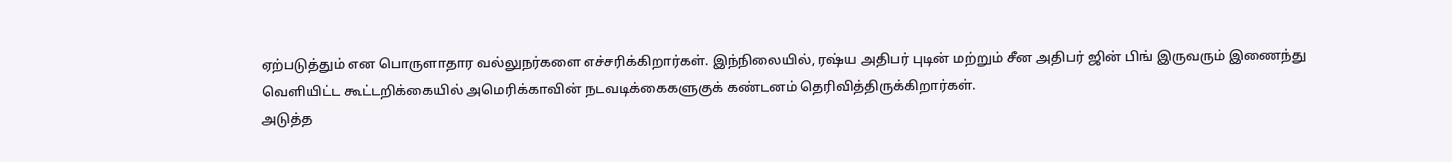ஏற்படுத்தும் என பொருளாதார வல்லுநர்களை எச்சரிக்கிறார்கள். இந்நிலையில், ரஷ்ய அதிபர் புடின் மற்றும் சீன அதிபர் ஜின் பிங் இருவரும் இணைந்து வெளியிட்ட கூட்டறிக்கையில் அமெரிக்காவின் நடவடிக்கைகளுகுக் கண்டனம் தெரிவித்திருக்கிறார்கள்.
அடுத்த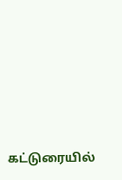கட்டுரையில்